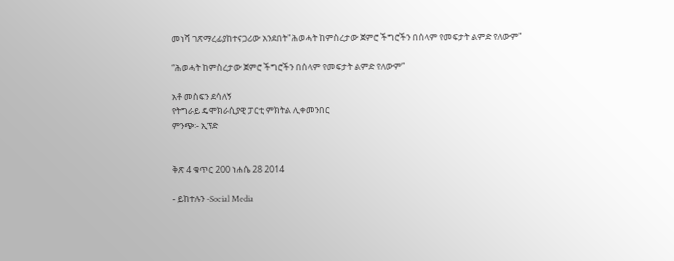መነሻ ገጽማረፊያከተናጋሪው አንደበት"ሕወሓት ከምስረታው ጀምሮ ችግሮችን በሰላም የመፍታት ልምድ የለውም"

“ሕወሓት ከምስረታው ጀምሮ ችግሮችን በሰላም የመፍታት ልምድ የለውም”

አቶ መስፍን ደሳለኝ
የትግራይ ዴሞክራሲያዊ ፓርቲ ምክትል ሊቀመንበር
ምንጭ፡- ኢፕድ


ቅጽ 4 ቁጥር 200 ነሐሴ 28 2014

- ይከተሉን -Social Media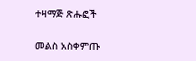ተዛማጅ ጽሑፎች

መልስ አስቀምጡ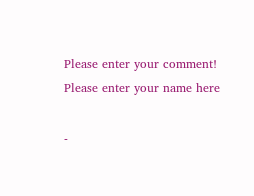Please enter your comment!
Please enter your name here

-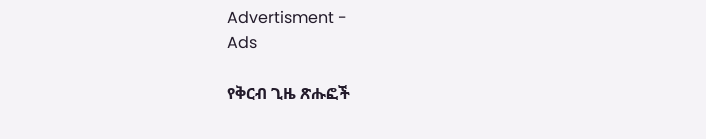Advertisment -
Ads

የቅርብ ጊዜ ጽሑፎች